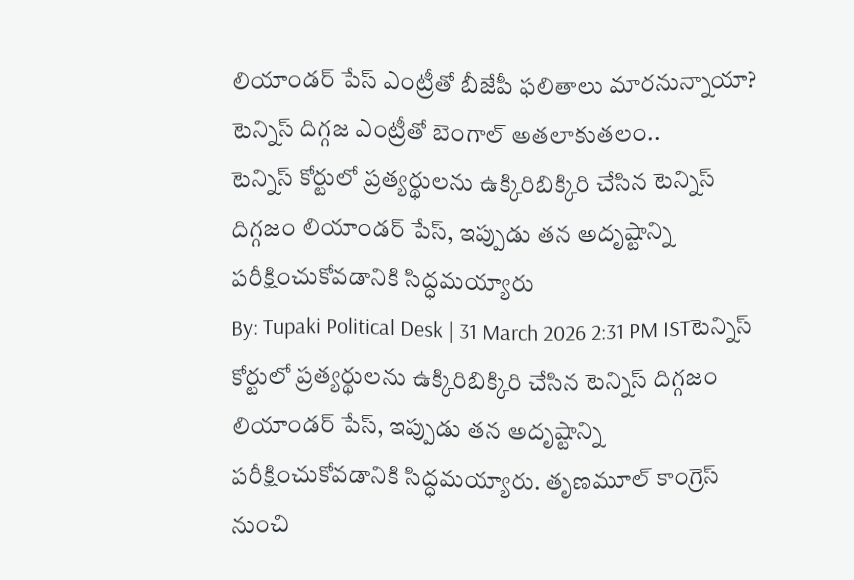లియాండర్ పేస్ ఎంట్రీతో బీజేపీ ఫలితాలు మారనున్నాయా? టెన్నిస్ దిగ్గజ ఎంట్రీతో బెంగాల్ అతలాకుతలం..
టెన్నిస్ కోర్టులో ప్రత్యర్థులను ఉక్కిరిబిక్కిరి చేసిన టెన్నిస్ దిగ్గజం లియాండర్ పేస్, ఇప్పుడు తన అదృష్టాన్ని పరీక్షించుకోవడానికి సిద్ధమయ్యారు
By: Tupaki Political Desk | 31 March 2026 2:31 PM ISTటెన్నిస్ కోర్టులో ప్రత్యర్థులను ఉక్కిరిబిక్కిరి చేసిన టెన్నిస్ దిగ్గజం లియాండర్ పేస్, ఇప్పుడు తన అదృష్టాన్ని పరీక్షించుకోవడానికి సిద్ధమయ్యారు. తృణమూల్ కాంగ్రెస్ నుంచి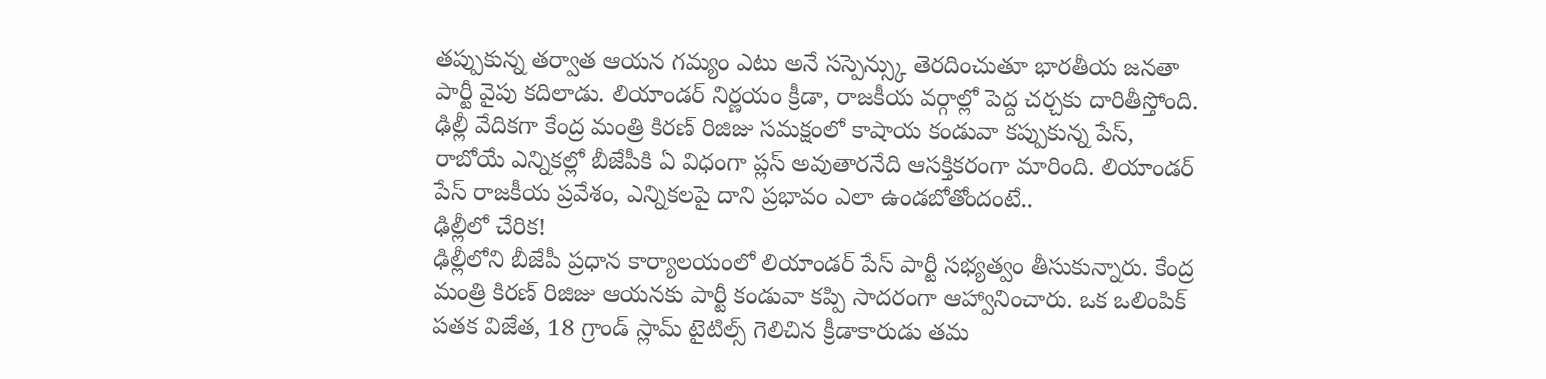తప్పుకున్న తర్వాత ఆయన గమ్యం ఎటు అనే సస్పెన్స్కు తెరదించుతూ భారతీయ జనతా పార్టీ వైపు కదిలాడు. లియాండర్ నిర్ణయం క్రీడా, రాజకీయ వర్గాల్లో పెద్ద చర్చకు దారితీస్తోంది. ఢిల్లీ వేదికగా కేంద్ర మంత్రి కిరణ్ రిజిజు సమక్షంలో కాషాయ కండువా కప్పుకున్న పేస్, రాబోయే ఎన్నికల్లో బీజేపీకి ఏ విధంగా ప్లస్ అవుతారనేది ఆసక్తికరంగా మారింది. లియాండర్ పేస్ రాజకీయ ప్రవేశం, ఎన్నికలపై దాని ప్రభావం ఎలా ఉండబోతోందంటే..
ఢిల్లీలో చేరిక!
ఢిల్లీలోని బీజేపీ ప్రధాన కార్యాలయంలో లియాండర్ పేస్ పార్టీ సభ్యత్వం తీసుకున్నారు. కేంద్ర మంత్రి కిరణ్ రిజిజు ఆయనకు పార్టీ కండువా కప్పి సాదరంగా ఆహ్వానించారు. ఒక ఒలింపిక్ పతక విజేత, 18 గ్రాండ్ స్లామ్ టైటిల్స్ గెలిచిన క్రీడాకారుడు తమ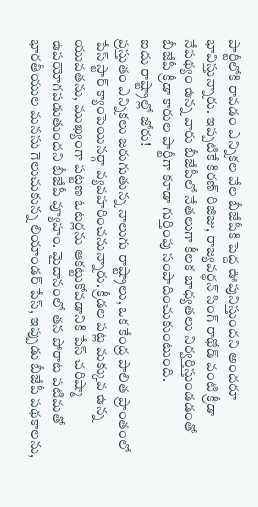పార్టీలోకి రావడం ఎన్నికల వేల బీజేపీకి పెద్ద ఊపునిస్తుందని అందరూ భావిస్తున్నారు. ఇప్పటికే కిరణ్ రిజిజు, రాజ్యవర్ధన్ సింగ్ రాథోడ్ వంటి క్రీడా నేపథ్యం ఉన్న వారు బీజేపీలో నేతలుగా కీలక బాధ్యతలు నిర్వర్తిస్తుండడంతో బీజేపీ క్రీడా కారుల పార్టీగా కూడా గుర్తింపు సంపాదించుకుంటుంది.
ఐదు రాష్ట్రాల్లో జోరు!
ప్రస్తుతం ఎన్నికలు జరుగుతున్న నాలుగు రాష్ట్రాలు, ఒక కేంద్ర పాలిత ప్రాంతంలో పేస్ స్టార్ క్యాంపెయినర్గా వ్యవహరించనున్నారు. క్రీడల పట్ల మక్కువ ఉన్న యువతను, ముఖ్యంగా పట్టణ ఓటర్లను ఆకట్టుకోవడానికి పేస్ చరిష్మా ఉపయోగపడుతుందని బీజేపీ వ్యూహం. మైదానంలో తన పోరాట పటిమతో భారతీయుల మనసు గెలుచుకున్న లియాండర్ పేస్, ఇప్పుడు బీజేపీ పథకాలను,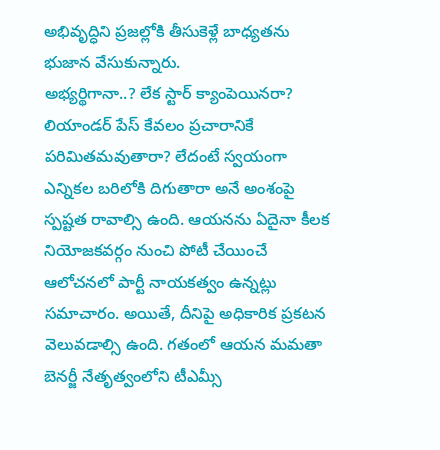అభివృద్ధిని ప్రజల్లోకి తీసుకెళ్లే బాధ్యతను భుజాన వేసుకున్నారు.
అభ్యర్థిగానా..? లేక స్టార్ క్యాంపెయినరా?
లియాండర్ పేస్ కేవలం ప్రచారానికే పరిమితమవుతారా? లేదంటే స్వయంగా ఎన్నికల బరిలోకి దిగుతారా అనే అంశంపై స్పష్టత రావాల్సి ఉంది. ఆయనను ఏదైనా కీలక నియోజకవర్గం నుంచి పోటీ చేయించే ఆలోచనలో పార్టీ నాయకత్వం ఉన్నట్లు సమాచారం. అయితే, దీనిపై అధికారిక ప్రకటన వెలువడాల్సి ఉంది. గతంలో ఆయన మమతా బెనర్జీ నేతృత్వంలోని టీఎమ్సీ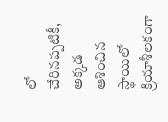లో చేరినప్పటికీ, అక్కడ ఆశించిన స్థాయిలో క్రియాశీలకంగా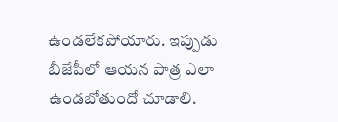ఉండలేకపోయారు. ఇప్పుడు బీజేపీలో ఆయన పాత్ర ఎలా ఉండబోతుందో చూడాలి.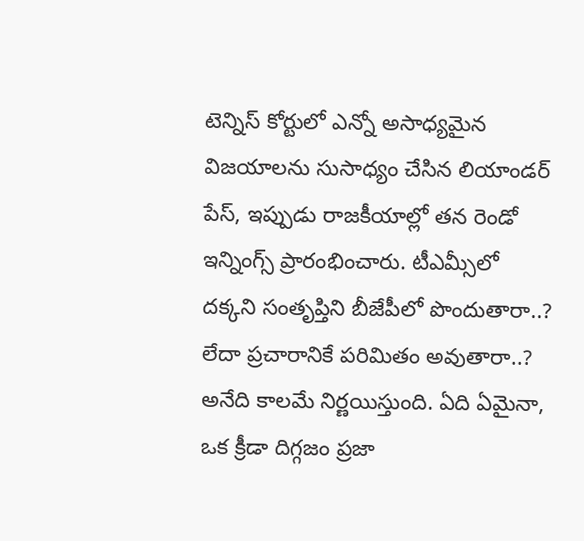టెన్నిస్ కోర్టులో ఎన్నో అసాధ్యమైన విజయాలను సుసాధ్యం చేసిన లియాండర్ పేస్, ఇప్పుడు రాజకీయాల్లో తన రెండో ఇన్నింగ్స్ ప్రారంభించారు. టీఎమ్సీలో దక్కని సంతృప్తిని బీజేపీలో పొందుతారా..? లేదా ప్రచారానికే పరిమితం అవుతారా..? అనేది కాలమే నిర్ణయిస్తుంది. ఏది ఏమైనా, ఒక క్రీడా దిగ్గజం ప్రజా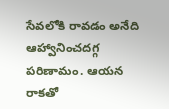సేవలోకి రావడం అనేది ఆహ్వానించదగ్గ పరిణామం. ఆయన రాకతో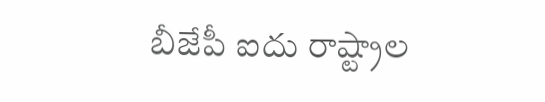బీజేపీ ఐదు రాష్ట్రాల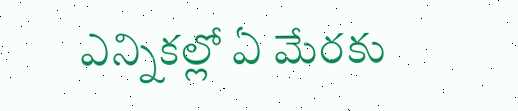ఎన్నికల్లో ఏ మేరకు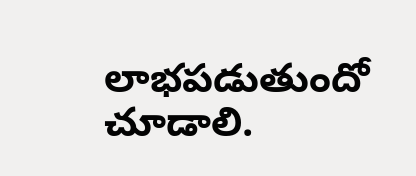లాభపడుతుందో చూడాలి.